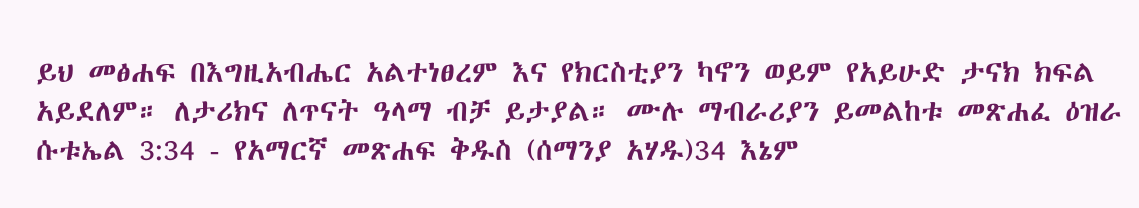ይህ መፅሐፍ በእግዚአብሔር አልተነፀረም እና የክርስቲያን ካኖን ወይም የአይሁድ ታናክ ክፍል አይደለም። ለታሪክና ለጥናት ዓላማ ብቻ ይታያል። ሙሉ ማብራሪያን ይመልከቱ መጽሐፈ ዕዝራ ሱቱኤል 3:34 - የአማርኛ መጽሐፍ ቅዱስ (ሰማንያ አሃዱ)34 እኔም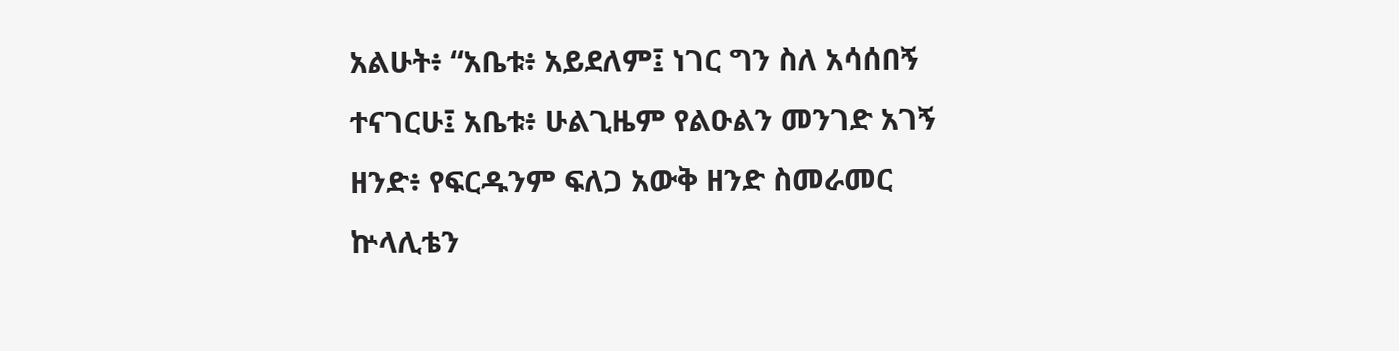አልሁት፥ “አቤቱ፥ አይደለም፤ ነገር ግን ስለ አሳሰበኝ ተናገርሁ፤ አቤቱ፥ ሁልጊዜም የልዑልን መንገድ አገኝ ዘንድ፥ የፍርዱንም ፍለጋ አውቅ ዘንድ ስመራመር ኵላሊቴን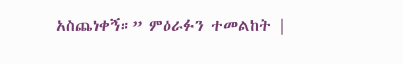አስጨነቀኝ።” ምዕራፉን ተመልከት |